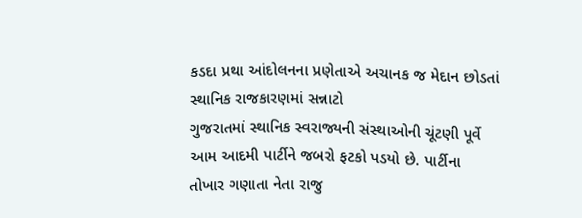કડદા પ્રથા આંદોલનના પ્રણેતાએ અચાનક જ મેદાન છોડતાં સ્થાનિક રાજકારણમાં સન્નાટો
ગુજરાતમાં સ્થાનિક સ્વરાજ્યની સંસ્થાઓની ચૂંટણી પૂર્વે આમ આદમી પાર્ટીને જબરો ફટકો પડયો છે. પાર્ટીના તોખાર ગણાતા નેતા રાજુ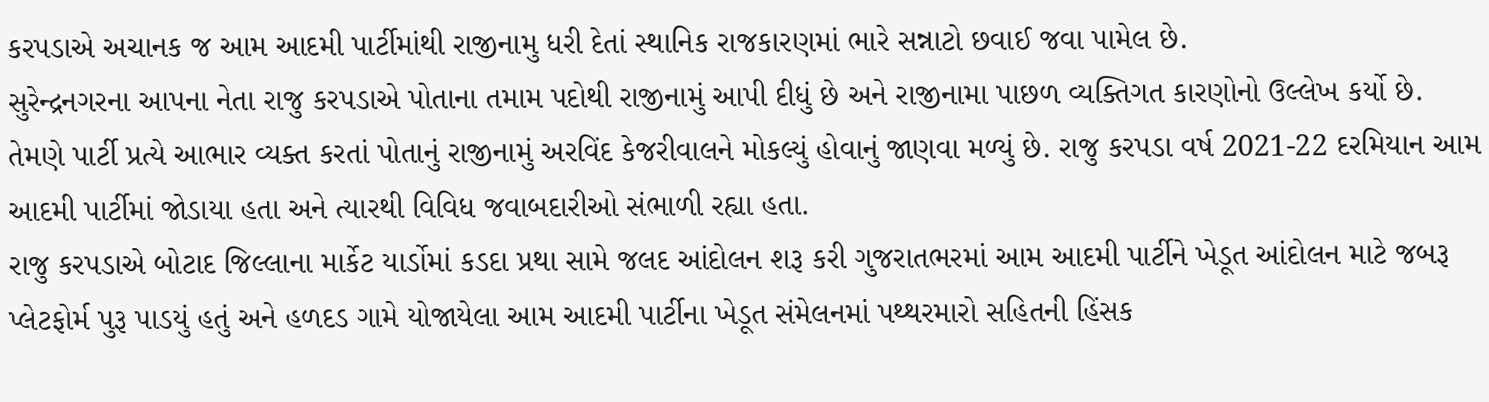કરપડાએ અચાનક જ આમ આદમી પાર્ટીમાંથી રાજીનામુ ધરી દેતાં સ્થાનિક રાજકારણમાં ભારે સન્નાટો છવાઈ જવા પામેલ છે.
સુરેન્દ્રનગરના આપના નેતા રાજુ કરપડાએ પોતાના તમામ પદોથી રાજીનામું આપી દીધું છે અને રાજીનામા પાછળ વ્યક્તિગત કારણોનો ઉલ્લેખ કર્યો છે. તેમણે પાર્ટી પ્રત્યે આભાર વ્યક્ત કરતાં પોતાનું રાજીનામું અરવિંદ કેજરીવાલને મોકલ્યું હોવાનું જાણવા મળ્યું છે. રાજુ કરપડા વર્ષ 2021-22 દરમિયાન આમ આદમી પાર્ટીમાં જોડાયા હતા અને ત્યારથી વિવિધ જવાબદારીઓ સંભાળી રહ્યા હતા.
રાજુ કરપડાએ બોટાદ જિલ્લાના માર્કેટ યાર્ડોમાં કડદા પ્રથા સામે જલદ આંદોલન શરૂ કરી ગુજરાતભરમાં આમ આદમી પાર્ટીને ખેડૂત આંદોલન માટે જબરૂ પ્લેટફોર્મ પુરૂ પાડયું હતું અને હળદડ ગામે યોજાયેલા આમ આદમી પાર્ટીના ખેડૂત સંમેલનમાં પથ્થરમારો સહિતની હિંસક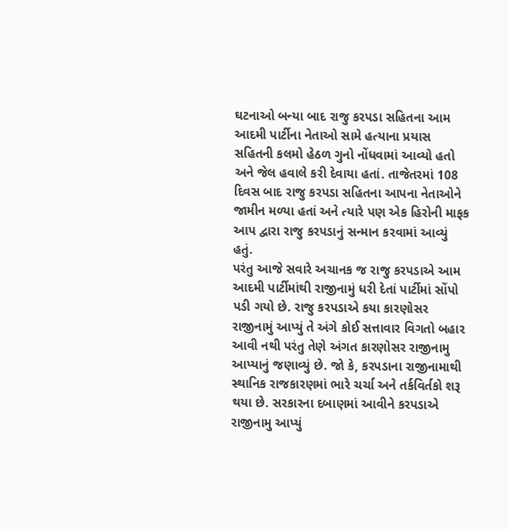ઘટનાઓ બન્યા બાદ રાજુ કરપડા સહિતના આમ આદમી પાર્ટીના નેતાઓ સામે હત્યાના પ્રયાસ સહિતની કલમો હેઠળ ગુનો નોંધવામાં આવ્યો હતો અને જેલ હવાલે કરી દેવાયા હતાં. તાજેતરમાં 108 દિવસ બાદ રાજુ કરપડા સહિતના આપના નેતાઓને જામીન મળ્યા હતાં અને ત્યારે પણ એક હિરોની માફક આપ દ્વારા રાજુ કરપડાનું સન્માન કરવામાં આવ્યું હતું.
પરંતુ આજે સવારે અચાનક જ રાજુ કરપડાએ આમ આદમી પાર્ટીમાંથી રાજીનામું ધરી દેતાં પાર્ટીમાં સોંપો પડી ગયો છે. રાજુ કરપડાએ કયા કારણોસર રાજીનામું આપ્યું તે અંગે કોઈ સત્તાવાર વિગતો બહાર આવી નથી પરંતુ તેણે અંગત કારણોસર રાજીનામુ આપ્યાનું જણાવ્યું છે. જો કે, કરપડાના રાજીનામાથી સ્થાનિક રાજકારણમાં ભારે ચર્ચા અને તર્કવિર્તકો શરૂ થયા છે. સરકારના દબાણમાં આવીને કરપડાએ રાજીનામુ આપ્યું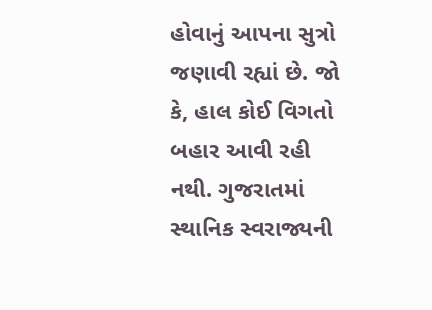હોવાનું આપના સુત્રો જણાવી રહ્યાં છે. જો કે, હાલ કોઈ વિગતો બહાર આવી રહી નથી. ગુજરાતમાં સ્થાનિક સ્વરાજ્યની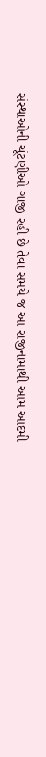સંસ્થાઓની ચૂંટણીઓ ગાજી રહી છે તેવા સમયે જ આ રાજીનામાથી આમ આદમી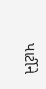પાર્ટીને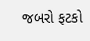જબરો ફટકો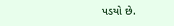પડયો છે.